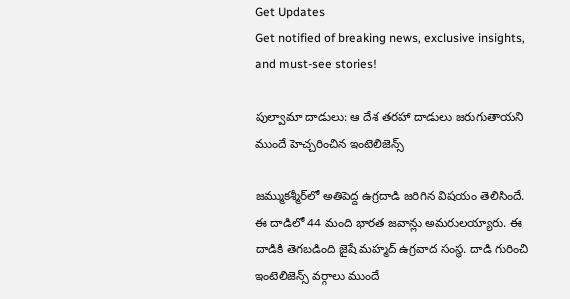Get Updates
Get notified of breaking news, exclusive insights, and must-see stories!

పుల్వామా దాడులు: ఆ దేశ తరహా దాడులు జరుగుతాయని ముందే హెచ్చరించిన ఇంటెలిజెన్స్

జమ్ముకశ్మీర్‌లో అతిపెద్ద ఉగ్రదాడి జరిగిన విషయం తెలిసిందే. ఈ దాడిలో 44 మంది భారత జవాన్లు అమరులయ్యారు. ఈ దాడికి తెగబడింది జైషే మహ్మద్ ఉగ్రవాద సంస్థ. దాడి గురించి ఇంటెలిజెన్స్ వర్గాలు ముందే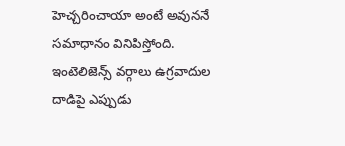హెచ్చరించాయా అంటే అవుననే సమాధానం వినిపిస్తోంది. ఇంటెలిజెన్స్ వర్గాలు ఉగ్రవాదుల దాడిపై ఎప్పుడు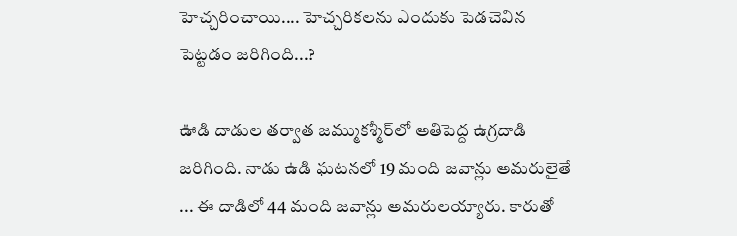హెచ్చరించాయి.... హెచ్చరికలను ఎందుకు పెడచెవిన పెట్టడం జరిగింది...?

ఊడి దాడుల తర్వాత జమ్ముకశ్మీర్‌లో అతిపెద్ద ఉగ్రదాడి జరిగింది. నాడు ఉడి ఘటనలో 19 మంది జవాన్లు అమరులైతే ... ఈ దాడిలో 44 మంది జవాన్లు అమరులయ్యారు. కారుతో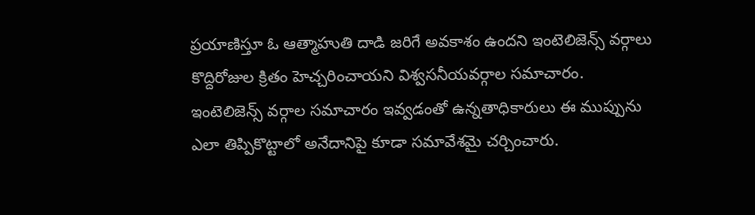ప్రయాణిస్తూ ఓ ఆత్మాహుతి దాడి జరిగే అవకాశం ఉందని ఇంటెలిజెన్స్ వర్గాలు కొద్దిరోజుల క్రితం హెచ్చరించాయని విశ్వసనీయవర్గాల సమాచారం. ఇంటెలిజెన్స్ వర్గాల సమాచారం ఇవ్వడంతో ఉన్నతాధికారులు ఈ ముప్పును ఎలా తిప్పికొట్టాలో అనేదానిపై కూడా సమావేశమై చర్చించారు.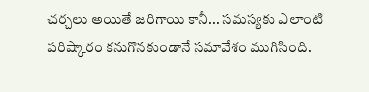చర్చలు అయితే జరిగాయి కానీ... సమస్యకు ఎలాంటి పరిష్కారం కనుగొనకుండానే సమావేశం ముగిసింది.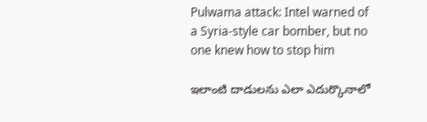Pulwama attack: Intel warned of a Syria-style car bomber, but no one knew how to stop him

ఇలాంటి దాడులను ఎలా ఎదుర్కొనాలో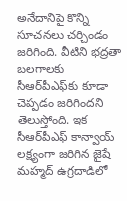అనేదానిపై కొన్ని సూచనలు చర్చిండం జరిగింది. వీటిని భద్రతా బలగాలకు సీఆర్‌పీఎఫ్‌కు కూడా చెప్పడం జరిగిందని తెలుస్తోంది. ఇక సీఆర్‌పీఎఫ్ కాన్వాయ్ లక్ష్యంగా జరిగిన జైషే మహ్మద్ ఉగ్రదాడిలో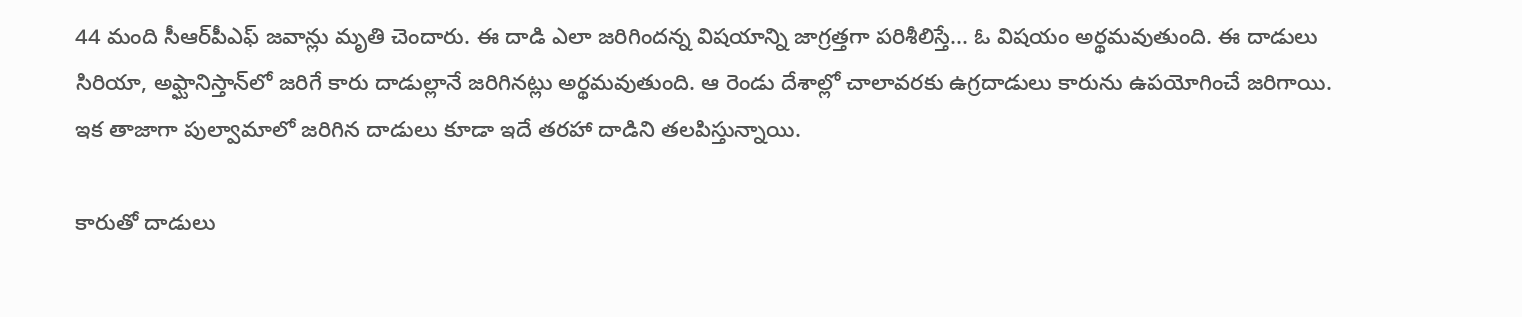44 మంది సీఆర్‌పీఎఫ్ జవాన్లు మృతి చెందారు. ఈ దాడి ఎలా జరిగిందన్న విషయాన్ని జాగ్రత్తగా పరిశీలిస్తే... ఓ విషయం అర్థమవుతుంది. ఈ దాడులు సిరియా, అఫ్ఘానిస్తాన్‌లో జరిగే కారు దాడుల్లానే జరిగినట్లు అర్థమవుతుంది. ఆ రెండు దేశాల్లో చాలావరకు ఉగ్రదాడులు కారును ఉపయోగించే జరిగాయి. ఇక తాజాగా పుల్వామాలో జరిగిన దాడులు కూడా ఇదే తరహా దాడిని తలపిస్తున్నాయి.

కారుతో దాడులు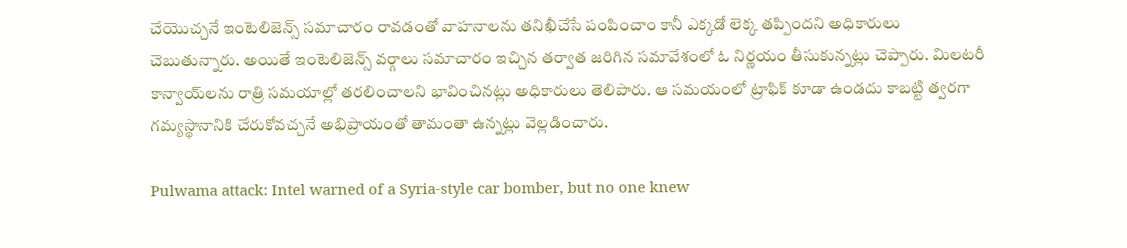చేయొచ్చనే ఇంటెలిజెన్స్ సమాచారం రావడంతో వాహనాలను తనిఖీచేసే పంపించాం కానీ ఎక్కడో లెక్క తప్పిందని అధికారులు చెబుతున్నారు. అయితే ఇంటెలిజెన్స్ వర్గాలు సమాచారం ఇచ్చిన తర్వాత జరిగిన సమావేశంలో ఓ నిర్ణయం తీసుకున్నట్లు చెప్పారు. మిలటరీ కాన్వాయ్‌లను రాత్రి సమయాల్లో తరలించాలని భావించినట్లు అధికారులు తెలిపారు. ఆ సమయంలో ట్రాఫిక్‌ కూడా ఉండదు కాబట్టి త్వరగా గమ్యస్థానానికి చేరుకోవచ్చనే అభిప్రాయంతో తామంతా ఉన్నట్లు వెల్లడించారు.

Pulwama attack: Intel warned of a Syria-style car bomber, but no one knew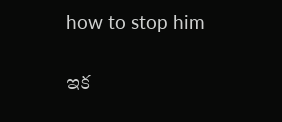how to stop him

ఇక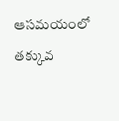ఆసమయంలో తక్కువ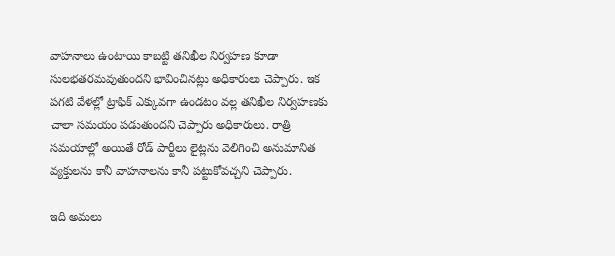వాహనాలు ఉంటాయి కాబట్టి తనిఖీల నిర్వహణ కూడా సులభతరమవుతుందని భావించినట్లు అధికారులు చెప్పారు. ఇక పగటి వేళల్లో ట్రాఫిక్ ఎక్కువగా ఉండటం వల్ల తనిఖీల నిర్వహణకు చాలా సమయం పడుతుందని చెప్పారు అధికారులు. రాత్రి సమయాల్లో అయితే రోడ్ పార్టీలు లైట్లను వెలిగించి అనుమానిత వ్యక్తులను కానీ వాహనాలను కానీ పట్టుకోవచ్చని చెప్పారు.

ఇది అమలు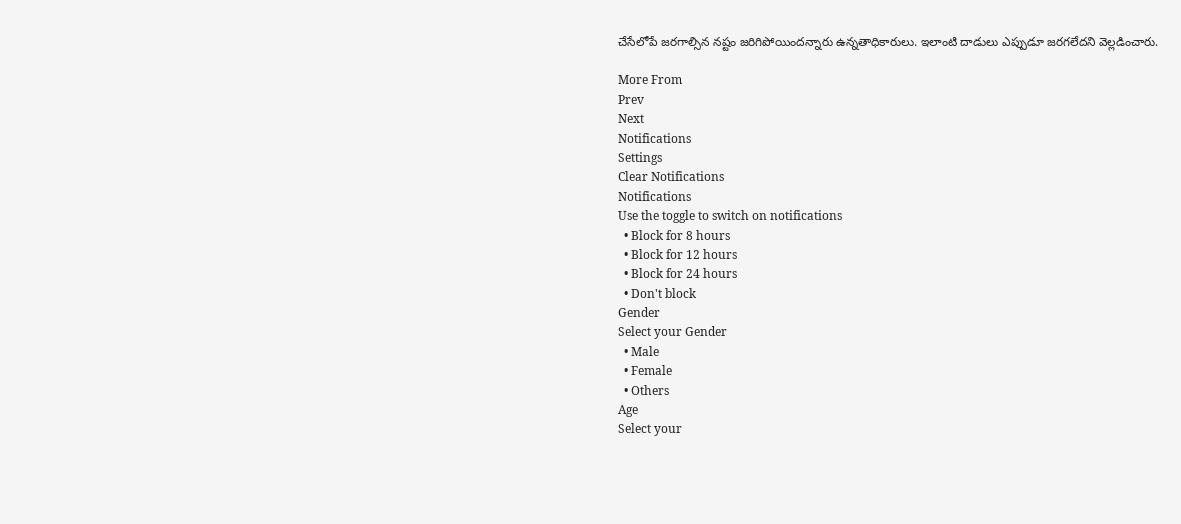చేసేలోపే జరగాల్సిన నష్టం జరిగిపోయిందన్నారు ఉన్నతాధికారులు. ఇలాంటి దాడులు ఎప్పుడూ జరగలేదని వెల్లడించారు.

More From
Prev
Next
Notifications
Settings
Clear Notifications
Notifications
Use the toggle to switch on notifications
  • Block for 8 hours
  • Block for 12 hours
  • Block for 24 hours
  • Don't block
Gender
Select your Gender
  • Male
  • Female
  • Others
Age
Select your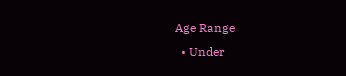Age Range
  • Under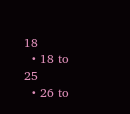18
  • 18 to 25
  • 26 to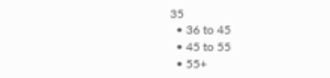35
  • 36 to 45
  • 45 to 55
  • 55+